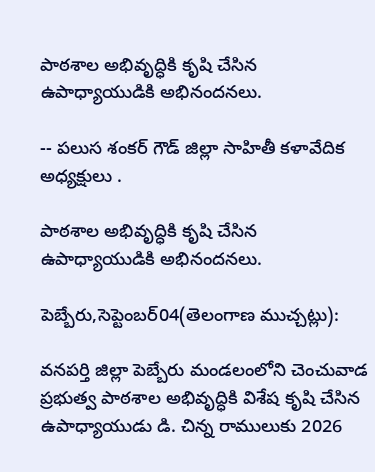పాఠశాల అభివృద్ధికి కృషి చేసిన ఉపాధ్యాయుడికి అభినందనలు.

-- పలుస శంకర్ గౌడ్ జిల్లా సాహితీ కళావేదిక అధ్యక్షులు .

పాఠశాల అభివృద్ధికి కృషి చేసిన ఉపాధ్యాయుడికి అభినందనలు.

పెబ్బేరు,సెప్టెంబర్04(తెలంగాణ ముచ్చట్లు):

వనపర్తి జిల్లా పెబ్బేరు మండలంలోని చెంచువాడ ప్రభుత్వ పాఠశాల అభివృద్ధికి విశేష కృషి చేసిన ఉపాధ్యాయుడు డి. చిన్న రాములుకు 2026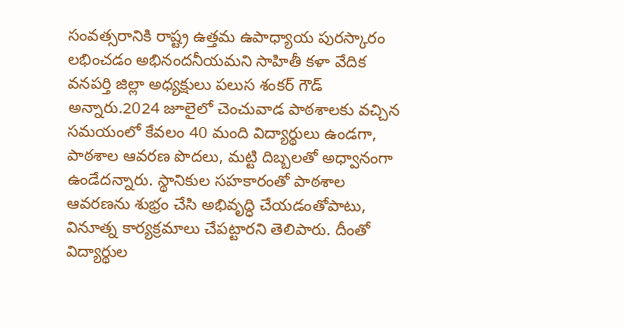సంవత్సరానికి రాష్ట్ర ఉత్తమ ఉపాధ్యాయ పురస్కారం లభించడం అభినందనీయమని సాహితీ కళా వేదిక వనపర్తి జిల్లా అధ్యక్షులు పలుస శంకర్ గౌడ్ అన్నారు.2024 జూలైలో చెంచువాడ పాఠశాలకు వచ్చిన సమయంలో కేవలం 40 మంది విద్యార్థులు ఉండగా, పాఠశాల ఆవరణ పొదలు, మట్టి దిబ్బలతో అధ్వానంగా ఉండేదన్నారు. స్థానికుల సహకారంతో పాఠశాల ఆవరణను శుభ్రం చేసి అభివృద్ధి చేయడంతోపాటు, వినూత్న కార్యక్రమాలు చేపట్టారని తెలిపారు. దీంతో విద్యార్థుల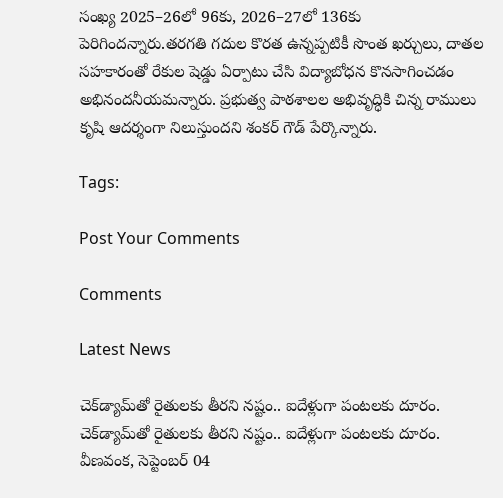సంఖ్య 2025–26లో 96కు, 2026–27లో 136కు పెరిగిందన్నారు.తరగతి గదుల కొరత ఉన్నప్పటికీ సొంత ఖర్చులు, దాతల సహకారంతో రేకుల షెడ్డు ఏర్పాటు చేసి విద్యాబోధన కొనసాగించడం అభినందనీయమన్నారు. ప్రభుత్వ పాఠశాలల అభివృద్ధికి చిన్న రాములు కృషి ఆదర్శంగా నిలుస్తుందని శంకర్ గౌడ్ పేర్కొన్నారు.

Tags:

Post Your Comments

Comments

Latest News

చెక్‌డ్యామ్‌తో రైతులకు తీరని నష్టం.. ఐదేళ్లుగా పంటలకు దూరం. చెక్‌డ్యామ్‌తో రైతులకు తీరని నష్టం.. ఐదేళ్లుగా పంటలకు దూరం.
వీణవంక, సెప్టెంబర్ 04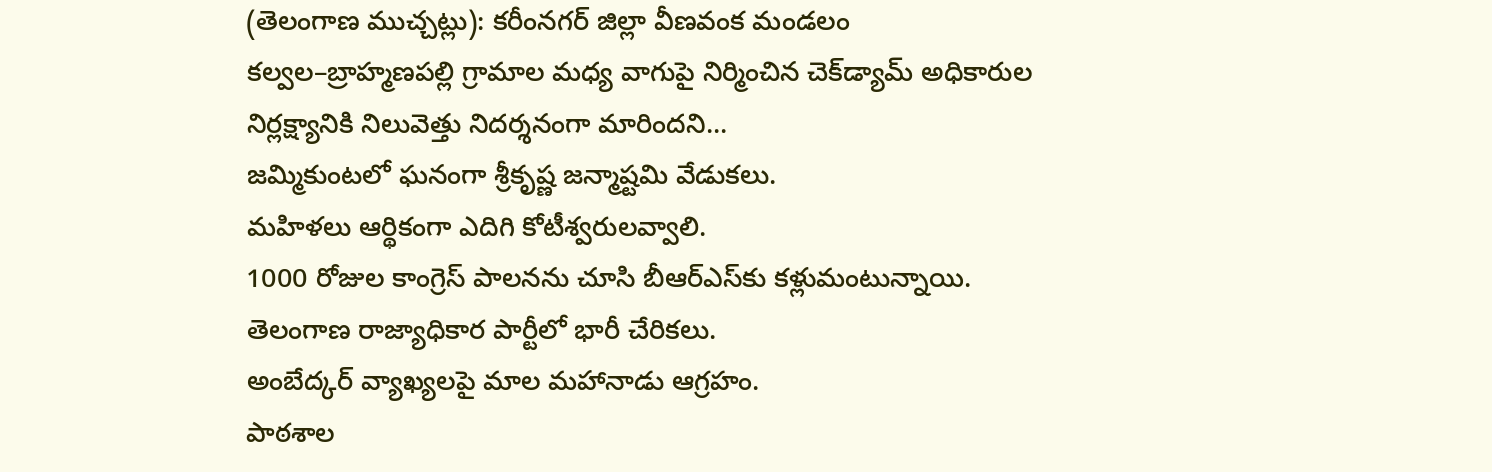(తెలంగాణ ముచ్చట్లు): కరీంనగర్ జిల్లా వీణవంక మండలం కల్వల–బ్రాహ్మణపల్లి గ్రామాల మధ్య వాగుపై నిర్మించిన చెక్‌డ్యామ్ అధికారుల నిర్లక్ష్యానికి నిలువెత్తు నిదర్శనంగా మారిందని...
జమ్మికుంటలో ఘనంగా శ్రీకృష్ణ జన్మాష్టమి వేడుకలు.
మహిళలు ఆర్థికంగా ఎదిగి కోటీశ్వరులవ్వాలి.
1000 రోజుల కాంగ్రెస్ పాలనను చూసి బీఆర్ఎస్‌కు కళ్లుమంటున్నాయి.
తెలంగాణ రాజ్యాధికార పార్టీలో భారీ చేరికలు.
అంబేద్కర్ వ్యాఖ్యలపై మాల మహానాడు ఆగ్రహం.
పాఠశాల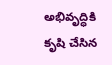అభివృద్ధికి కృషి చేసిన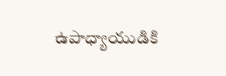ఉపాధ్యాయుడికి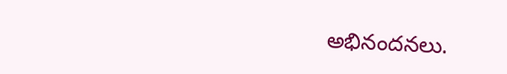అభినందనలు.